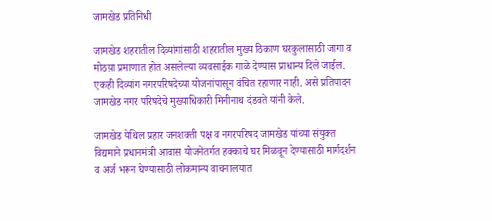जामखेड प्रतिनिधी

जामखेड शहरातील दिव्यांगांसाठी शहरातील मुख्य ठिकाण घरकुलासाठी जागा व मोठय़ा प्रमाणात होत असलेल्या व्यवसाईक गाळे देण्यास प्राधान्य दिले जाईल. एकही दिव्यांग नगरपरिषदेच्या योजनांपासून वंचित रहाणार नाही. असे प्रतिपादन जामखेड नगर परिषदेचे मुख्याधिकारी मिनीनाथ दंडवते यांनी केले.

जामखेड येथिल प्रहार जनशक्ती पक्ष व नगरपरिषद जामखेड यांच्या संयुक्त विद्यमाने प्रधानमंत्री आवास योजनेंतर्गत हक्काचे घर मिळवून देण्यासाठी मार्गदर्शन व अर्ज भरून घेण्यासाठी लोकमान्य वाचनालयात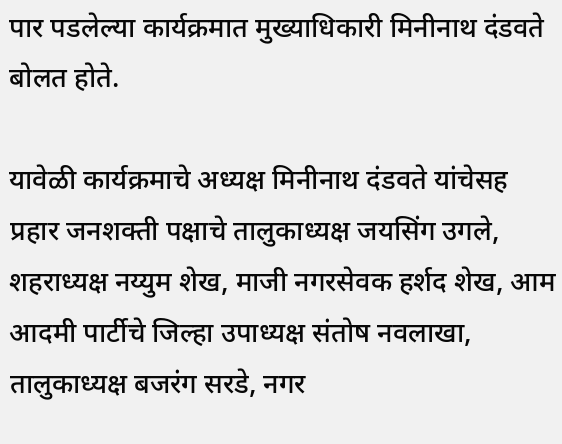पार पडलेल्या कार्यक्रमात मुख्याधिकारी मिनीनाथ दंडवते बोलत होते.

यावेळी कार्यक्रमाचे अध्यक्ष मिनीनाथ दंडवते यांचेसह प्रहार जनशक्ती पक्षाचे तालुकाध्यक्ष जयसिंग उगले, शहराध्यक्ष नय्युम शेख, माजी नगरसेवक हर्शद शेख, आम आदमी पार्टीचे जिल्हा उपाध्यक्ष संतोष नवलाखा, तालुकाध्यक्ष बजरंग सरडे, नगर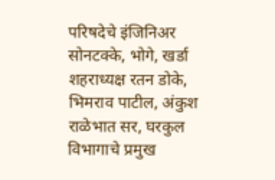परिषदेचे इंजिनिअर सोनटक्के, भोगे, खर्डा शहराध्यक्ष रतन डोके, भिमराव पाटील, अंकुश राळेभात सर, घरकुल विभागाचे प्रमुख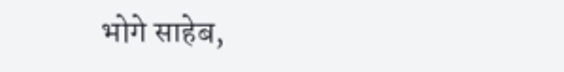भोगे साहेब,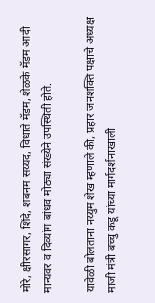मोरे, क्षीरसागर, शिंदे, शबनम सय्यद, विधाते मॅडम, शेळके मॅडम आदी मान्यवर व दिव्यांग बांधव मोठ्या संख्येने उपस्थिती होते.

यावेळी बोलताना नय्युम शेख म्हणाले की, प्रहार जनशक्ति पक्षाचे अध्यक्ष माजी मंत्री बच्चु कडू यांच्या मार्गदर्शनाखाली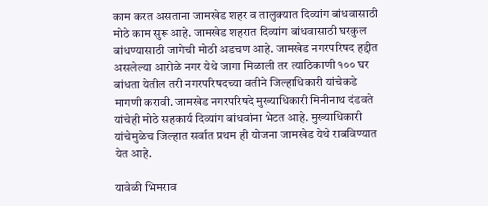काम करत असताना जामखेड शहर व तालुक्यात दिव्यांग बांधवासाठी मोठे काम सुरू आहे. जामखेड शहरात दिव्यांग बांधवासाठी घरकुल बांधण्यासाठी जागेची मोठी अडचण आहे. जामखेड नगरपरिषद हद्दीत असलेल्या आरोळे नगर येथे जागा मिळाली तर त्याठिकाणी १०० घर बांधता येतील तरी नगरपरिषदच्या वतीने जिल्हाधिकारी यांचेकडे मागणी करावी. जामखेड नगरपरिषदे मुख्याधिकारी मिनीनाथ दंडवते यांचेही मोठे सहकार्य दिव्यांग बांधवांना भेटत आहे. मुख्याधिकारी यांचेमुळेच जिल्हात सर्वात प्रथम ही योजना जामखेड येथे राबविण्यात येत आहे.

यावेळी भिमराव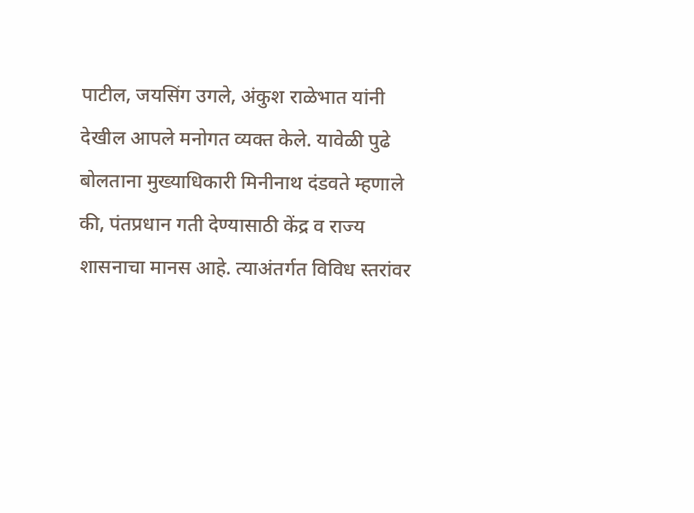पाटील, जयसिंग उगले, अंकुश राळेभात यांनी देखील आपले मनोगत व्यक्त केले. यावेळी पुढे बोलताना मुख्याधिकारी मिनीनाथ दंडवते म्हणाले की, पंतप्रधान गती देण्यासाठी केंद्र व राज्य शासनाचा मानस आहे. त्याअंतर्गत विविध स्तरांवर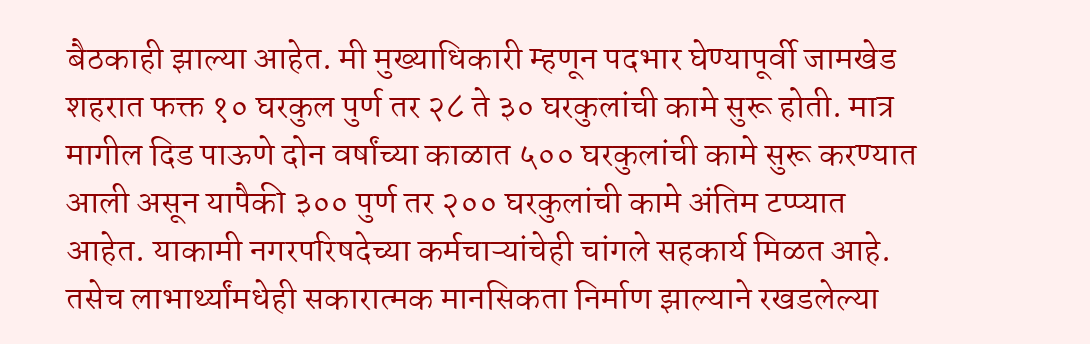बैठकाही झाल्या आहेत. मी मुख्याधिकारी म्हणून पदभार घेण्यापूर्वी जामखेड शहरात फक्त १० घरकुल पुर्ण तर २८ ते ३० घरकुलांची कामे सुरू होती. मात्र मागील दिड पाऊणे दोन वर्षांच्या काळात ५०० घरकुलांची कामे सुरू करण्यात आली असून यापैकी ३०० पुर्ण तर २०० घरकुलांची कामे अंतिम टप्प्यात आहेत. याकामी नगरपरिषदेच्या कर्मचाऱ्यांचेही चांगले सहकार्य मिळत आहे. तसेच लाभार्थ्यांमधेही सकारात्मक मानसिकता निर्माण झाल्याने रखडलेल्या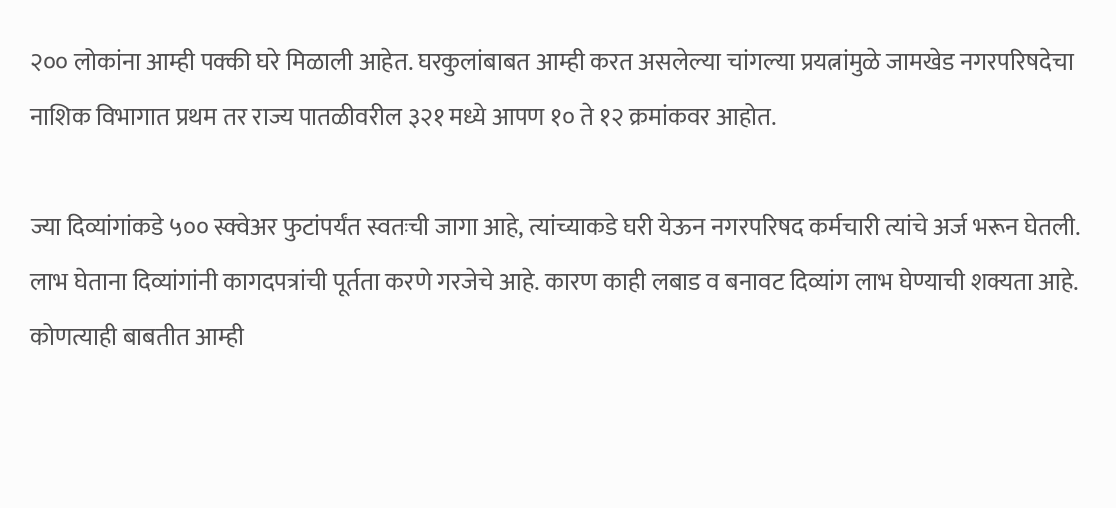२०० लोकांना आम्ही पक्की घरे मिळाली आहेत. घरकुलांबाबत आम्ही करत असलेल्या चांगल्या प्रयत्नांमुळे जामखेड नगरपरिषदेचा नाशिक विभागात प्रथम तर राज्य पातळीवरील ३२१ मध्ये आपण १० ते १२ क्रमांकवर आहोत.

ज्या दिव्यांगांकडे ५०० स्क्वेअर फुटांपर्यंत स्वतःची जागा आहे, त्यांच्याकडे घरी येऊन नगरपरिषद कर्मचारी त्यांचे अर्ज भरून घेतली. लाभ घेताना दिव्यांगांनी कागदपत्रांची पूर्तता करणे गरजेचे आहे. कारण काही लबाड व बनावट दिव्यांग लाभ घेण्याची शक्यता आहे. कोणत्याही बाबतीत आम्ही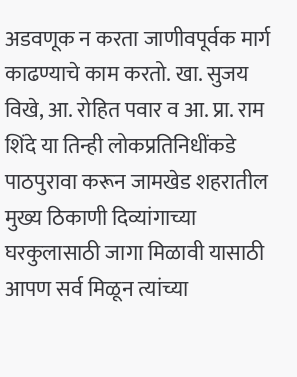अडवणूक न करता जाणीवपूर्वक मार्ग काढण्याचे काम करतो. खा. सुजय विखे, आ. रोहित पवार व आ. प्रा. राम शिंदे या तिन्ही लोकप्रतिनिधींकडे पाठपुरावा करून जामखेड शहरातील मुख्य ठिकाणी दिव्यांगाच्या घरकुलासाठी जागा मिळावी यासाठी आपण सर्व मिळून त्यांच्या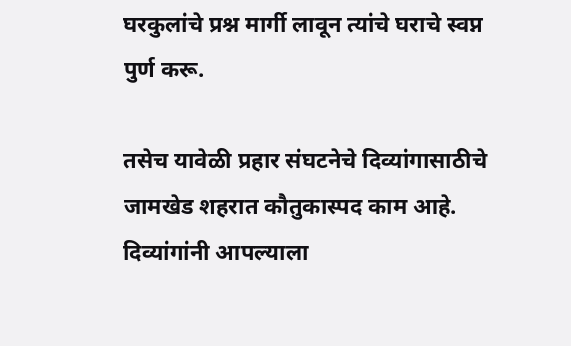घरकुलांचे प्रश्न मार्गी लावून त्यांचे घराचे स्वप्न पुर्ण करू.

तसेच यावेळी प्रहार संघटनेचे दिव्यांगासाठीचे जामखेड शहरात कौतुकास्पद काम आहे. दिव्यांगांनी आपल्याला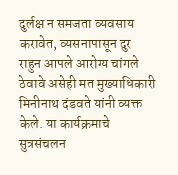दुर्लक्ष न समजता व्यवसाय करावेत, व्यसनापासून दुर राहुन आपले आरोग्य चांगले ठेवावे असेही मत मुख्याधिकारी मिनीनाथ दंडवते यांनी व्यक्त केले. या कार्यक्रमाचे सुत्रसंचलन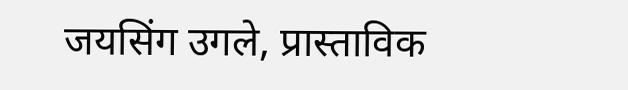जयसिंग उगले, प्रास्ताविक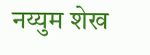नय्युम शेख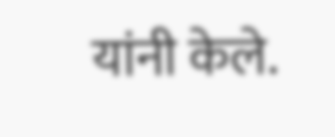यांनी केले.